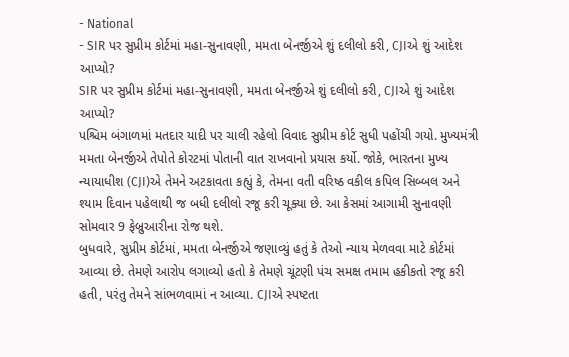- National
- SIR પર સુપ્રીમ કોર્ટમાં મહા-સુનાવણી, મમતા બેનર્જીએ શું દલીલો કરી, CJIએ શું આદેશ આપ્યો?
SIR પર સુપ્રીમ કોર્ટમાં મહા-સુનાવણી, મમતા બેનર્જીએ શું દલીલો કરી, CJIએ શું આદેશ આપ્યો?
પશ્ચિમ બંગાળમાં મતદાર યાદી પર ચાલી રહેલો વિવાદ સુપ્રીમ કોર્ટ સુધી પહોંચી ગયો. મુખ્યમંત્રી મમતા બેનર્જીએ તેપોતે કોરટમાં પોતાની વાત રાખવાનો પ્રયાસ કર્યો. જોકે, ભારતના મુખ્ય ન્યાયાધીશ (CJI)એ તેમને અટકાવતા કહ્યું કે, તેમના વતી વરિષ્ઠ વકીલ કપિલ સિબ્બલ અને શ્યામ દિવાન પહેલાથી જ બધી દલીલો રજૂ કરી ચૂક્યા છે. આ કેસમાં આગામી સુનાવણી સોમવાર 9 ફેબ્રુઆરીના રોજ થશે.
બુધવારે, સુપ્રીમ કોર્ટમાં, મમતા બેનર્જીએ જણાવ્યું હતું કે તેઓ ન્યાય મેળવવા માટે કોર્ટમાં આવ્યા છે. તેમણે આરોપ લગાવ્યો હતો કે તેમણે ચૂંટણી પંચ સમક્ષ તમામ હકીકતો રજૂ કરી હતી, પરંતુ તેમને સાંભળવામાં ન આવ્યા. CJIએ સ્પષ્ટતા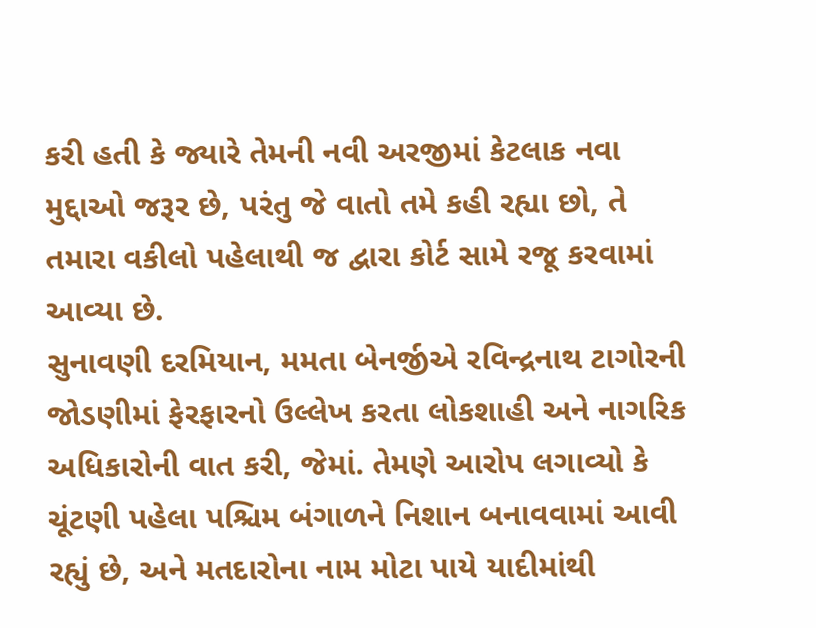કરી હતી કે જ્યારે તેમની નવી અરજીમાં કેટલાક નવા મુદ્દાઓ જરૂર છે, પરંતુ જે વાતો તમે કહી રહ્યા છો, તે તમારા વકીલો પહેલાથી જ દ્વારા કોર્ટ સામે રજૂ કરવામાં આવ્યા છે.
સુનાવણી દરમિયાન, મમતા બેનર્જીએ રવિન્દ્રનાથ ટાગોરની જોડણીમાં ફેરફારનો ઉલ્લેખ કરતા લોકશાહી અને નાગરિક અધિકારોની વાત કરી, જેમાં. તેમણે આરોપ લગાવ્યો કે ચૂંટણી પહેલા પશ્ચિમ બંગાળને નિશાન બનાવવામાં આવી રહ્યું છે, અને મતદારોના નામ મોટા પાયે યાદીમાંથી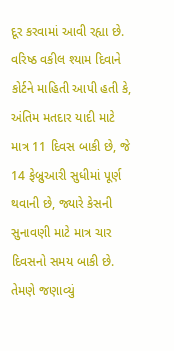દૂર કરવામાં આવી રહ્યા છે.
વરિષ્ઠ વકીલ શ્યામ દિવાને કોર્ટને માહિતી આપી હતી કે, અંતિમ મતદાર યાદી માટે માત્ર 11 દિવસ બાકી છે, જે 14 ફેબ્રુઆરી સુધીમાં પૂર્ણ થવાની છે, જ્યારે કેસની સુનાવણી માટે માત્ર ચાર દિવસનો સમય બાકી છે. તેમણે જણાવ્યું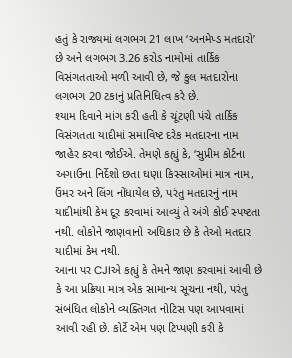હતું કે રાજ્યમાં લગભગ 21 લાખ ‘અનમેપ્ડ મતદારો’ છે અને લગભગ 3.26 કરોડ નામોમાં તાર્કિક વિસંગતતાઓ મળી આવી છે, જે કુલ મતદારોના લગભગ 20 ટકાનું પ્રતિનિધિત્વ કરે છે.
શ્યામ દિવાને માંગ કરી હતી કે ચૂંટણી પંચે તાર્કિક વિસંગતતા યાદીમાં સમાવિષ્ટ દરેક મતદારના નામ જાહેર કરવા જોઈએ. તેમણે કહ્યું કે, ‘સુપ્રીમ કોર્ટના અગાઉના નિર્દેશો છતા ઘણા કિસ્સાઓમાં માત્ર નામ, ઉંમર અને લિંગ નોંધાયેલ છે, પરંતુ મતદારનું નામ યાદીમાંથી કેમ દૂર કરવામાં આવ્યું તે અંગે કોઈ સ્પષ્ટતા નથી. લોકોને જાણવાનો અધિકાર છે કે તેઓ મતદાર યાદીમાં કેમ નથી.
આના પર CJIએ કહ્યું કે તેમને જાણ કરવામાં આવી છે કે આ પ્રક્રિયા માત્ર એક સામાન્ય સૂચના નથી, પરંતુ સંબંધિત લોકોને વ્યક્તિગત નોટિસ પણ આપવામાં આવી રહી છે. કોર્ટે એમ પણ ટિપ્પણી કરી કે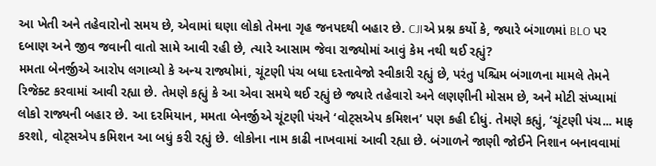આ ખેતી અને તહેવારોનો સમય છે, એવામાં ઘણા લોકો તેમના ગૃહ જનપદથી બહાર છે. CJIએ પ્રશ્ન કર્યો કે, જ્યારે બંગાળમાં BLO પર દબાણ અને જીવ જવાની વાતો સામે આવી રહી છે, ત્યારે આસામ જેવા રાજ્યોમાં આવું કેમ નથી થઈ રહ્યું?
મમતા બેનર્જીએ આરોપ લગાવ્યો કે અન્ય રાજ્યોમાં, ચૂંટણી પંચ બધા દસ્તાવેજો સ્વીકારી રહ્યું છે, પરંતુ પશ્ચિમ બંગાળના મામલે તેમને રિજેક્ટ કરવામાં આવી રહ્યા છે. તેમણે કહ્યું કે આ એવા સમયે થઈ રહ્યું છે જ્યારે તહેવારો અને લણણીની મોસમ છે, અને મોટી સંખ્યામાં લોકો રાજ્યની બહાર છે. આ દરમિયાન, મમતા બેનર્જીએ ચૂંટણી પંચને ‘વોટ્સએપ કમિશન’ પણ કહી દીધું. તેમણે કહ્યું, ‘ચૂંટણી પંચ... માફ કરશો, વોટ્સએપ કમિશન આ બધું કરી રહ્યું છે. લોકોના નામ કાઢી નાખવામાં આવી રહ્યા છે. બંગાળને જાણી જોઈને નિશાન બનાવવામાં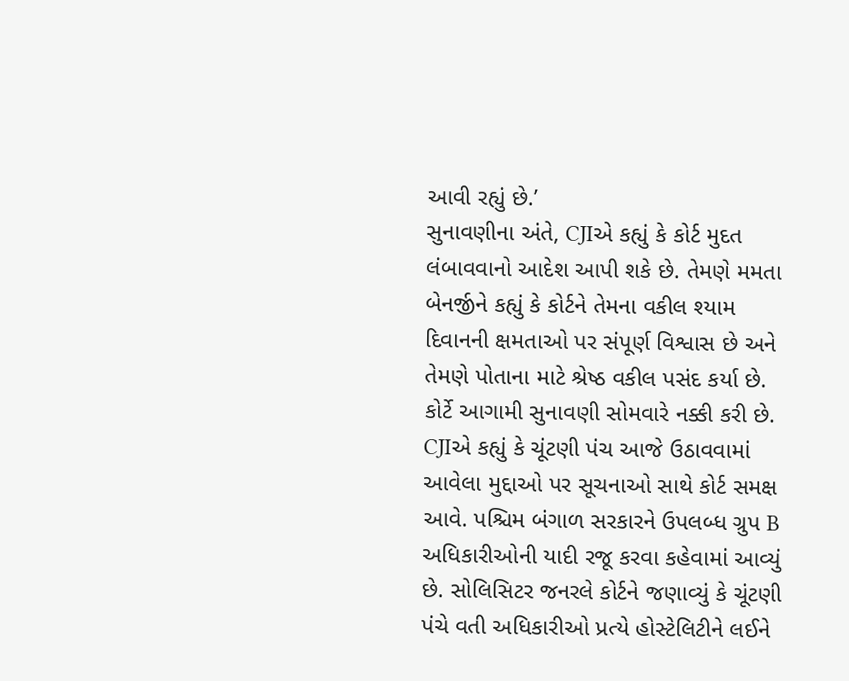આવી રહ્યું છે.’
સુનાવણીના અંતે, CJIએ કહ્યું કે કોર્ટ મુદત લંબાવવાનો આદેશ આપી શકે છે. તેમણે મમતા બેનર્જીને કહ્યું કે કોર્ટને તેમના વકીલ શ્યામ દિવાનની ક્ષમતાઓ પર સંપૂર્ણ વિશ્વાસ છે અને તેમણે પોતાના માટે શ્રેષ્ઠ વકીલ પસંદ કર્યા છે. કોર્ટે આગામી સુનાવણી સોમવારે નક્કી કરી છે. CJIએ કહ્યું કે ચૂંટણી પંચ આજે ઉઠાવવામાં આવેલા મુદ્દાઓ પર સૂચનાઓ સાથે કોર્ટ સમક્ષ આવે. પશ્ચિમ બંગાળ સરકારને ઉપલબ્ધ ગ્રુપ B અધિકારીઓની યાદી રજૂ કરવા કહેવામાં આવ્યું છે. સોલિસિટર જનરલે કોર્ટને જણાવ્યું કે ચૂંટણી પંચે વતી અધિકારીઓ પ્રત્યે હોસ્ટેલિટીને લઈને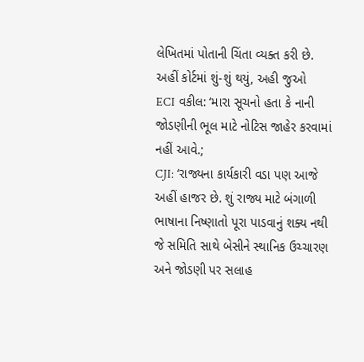લેખિતમાં પોતાની ચિંતા વ્યક્ત કરી છે.
અહીં કોર્ટમાં શું-શું થયું, અહી જુઓ
ECI વકીલ: ‘મારા સૂચનો હતા કે નાની જોડણીની ભૂલ માટે નોટિસ જાહેર કરવામાં નહીં આવે.;
CJI: ‘રાજ્યના કાર્યકારી વડા પણ આજે અહીં હાજર છે. શું રાજ્ય માટે બંગાળી ભાષાના નિષ્ણાતો પૂરા પાડવાનું શક્ય નથી જે સમિતિ સાથે બેસીને સ્થાનિક ઉચ્ચારણ અને જોડણી પર સલાહ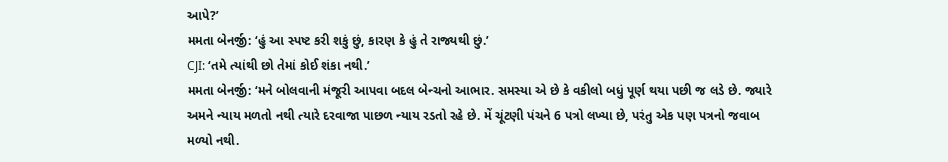આપે?’
મમતા બેનર્જી: ‘હું આ સ્પષ્ટ કરી શકું છું, કારણ કે હું તે રાજ્યથી છું.’
CJI: ‘તમે ત્યાંથી છો તેમાં કોઈ શંકા નથી.’
મમતા બેનર્જી: ‘મને બોલવાની મંજૂરી આપવા બદલ બેન્ચનો આભાર. સમસ્યા એ છે કે વકીલો બધું પૂર્ણ થયા પછી જ લડે છે. જ્યારે અમને ન્યાય મળતો નથી ત્યારે દરવાજા પાછળ ન્યાય રડતો રહે છે. મેં ચૂંટણી પંચને 6 પત્રો લખ્યા છે, પરંતુ એક પણ પત્રનો જવાબ મળ્યો નથી.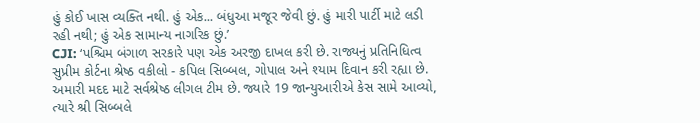હું કોઈ ખાસ વ્યક્તિ નથી. હું એક... બંધુઆ મજૂર જેવી છું. હું મારી પાર્ટી માટે લડી રહી નથી; હું એક સામાન્ય નાગરિક છું.’
CJI: ‘પશ્ચિમ બંગાળ સરકારે પણ એક અરજી દાખલ કરી છે. રાજ્યનું પ્રતિનિધિત્વ સુપ્રીમ કોર્ટના શ્રેષ્ઠ વકીલો - કપિલ સિબ્બલ, ગોપાલ અને શ્યામ દિવાન કરી રહ્યા છે. અમારી મદદ માટે સર્વશ્રેષ્ઠ લીગલ ટીમ છે. જ્યારે 19 જાન્યુઆરીએ કેસ સામે આવ્યો, ત્યારે શ્રી સિબ્બલે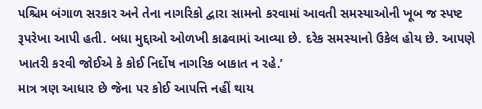પશ્ચિમ બંગાળ સરકાર અને તેના નાગરિકો દ્વારા સામનો કરવામાં આવતી સમસ્યાઓની ખૂબ જ સ્પષ્ટ રૂપરેખા આપી હતી. બધા મુદ્દાઓ ઓળખી કાઢવામાં આવ્યા છે. દરેક સમસ્યાનો ઉકેલ હોય છે. આપણે ખાતરી કરવી જોઈએ કે કોઈ નિર્દોષ નાગરિક બાકાત ન રહે.’
માત્ર ત્રણ આધાર છે જેના પર કોઈ આપત્તિ નહીં થાય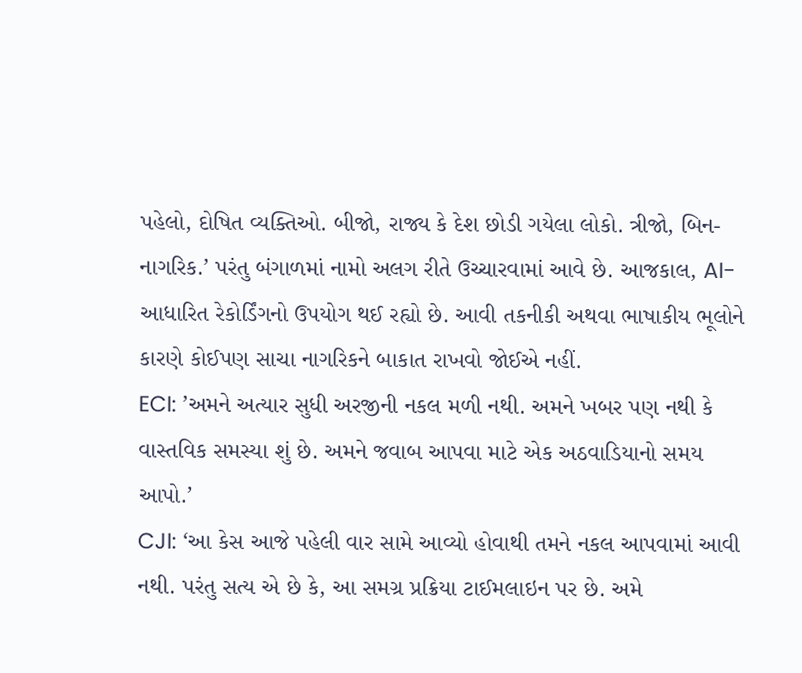પહેલો, દોષિત વ્યક્તિઓ. બીજો, રાજ્ય કે દેશ છોડી ગયેલા લોકો. ત્રીજો, બિન-નાગરિક.’ પરંતુ બંગાળમાં નામો અલગ રીતે ઉચ્ચારવામાં આવે છે. આજકાલ, AI-આધારિત રેકોર્ડિંગનો ઉપયોગ થઈ રહ્યો છે. આવી તકનીકી અથવા ભાષાકીય ભૂલોને કારણે કોઈપણ સાચા નાગરિકને બાકાત રાખવો જોઈએ નહીં.
ECI: ’અમને અત્યાર સુધી અરજીની નકલ મળી નથી. અમને ખબર પણ નથી કે વાસ્તવિક સમસ્યા શું છે. અમને જવાબ આપવા માટે એક અઠવાડિયાનો સમય આપો.’
CJI: ‘આ કેસ આજે પહેલી વાર સામે આવ્યો હોવાથી તમને નકલ આપવામાં આવી નથી. પરંતુ સત્ય એ છે કે, આ સમગ્ર પ્રક્રિયા ટાઈમલાઇન પર છે. અમે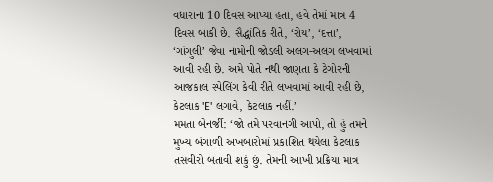વધારાના 10 દિવસ આપ્યા હતા, હવે તેમાં માત્ર 4 દિવસ બાકી છે. સૈદ્ધાંતિક રીતે, ‘રોય’, ‘દત્તા’, ‘ગાંગુલી’ જેવા નામોની જોડલી અલગ-અલગ લખવામાં આવી રહી છે. અમે પોતે નથી જાણતા કે ટેગોરની આજકાલ સ્પેલિંગ કેવી રીતે લખવામાં આવી રહી છે, કેટલાક 'E' લગાવે, કેટલાક નહીં.’
મમતા બેનર્જી: ‘જો તમે પરવાનગી આપો, તો હું તમને મુખ્ય બંગાળી અખબારોમાં પ્રકાશિત થયેલા કેટલાક તસવીરો બતાવી શકું છું. તેમની આખી પ્રક્રિયા માત્ર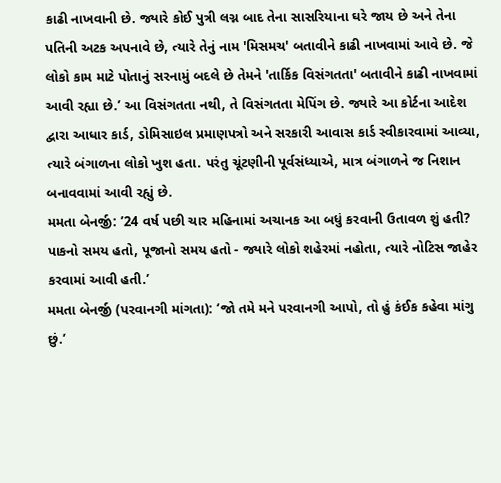કાઢી નાખવાની છે. જ્યારે કોઈ પુત્રી લગ્ન બાદ તેના સાસરિયાના ઘરે જાય છે અને તેના પતિની અટક અપનાવે છે, ત્યારે તેનું નામ 'મિસમચ' બતાવીને કાઢી નાખવામાં આવે છે. જે લોકો કામ માટે પોતાનું સરનામું બદલે છે તેમને 'તાર્કિક વિસંગતતા' બતાવીને કાઢી નાખવામાં આવી રહ્યા છે.’ આ વિસંગતતા નથી, તે વિસંગતતા મેપિંગ છે. જ્યારે આ કોર્ટના આદેશ દ્વારા આધાર કાર્ડ, ડોમિસાઇલ પ્રમાણપત્રો અને સરકારી આવાસ કાર્ડ સ્વીકારવામાં આવ્યા, ત્યારે બંગાળના લોકો ખુશ હતા. પરંતુ ચૂંટણીની પૂર્વસંધ્યાએ, માત્ર બંગાળને જ નિશાન બનાવવામાં આવી રહ્યું છે.
મમતા બેનર્જી: ’24 વર્ષ પછી ચાર મહિનામાં અચાનક આ બધું કરવાની ઉતાવળ શું હતી? પાકનો સમય હતો, પૂજાનો સમય હતો - જ્યારે લોકો શહેરમાં નહોતા, ત્યારે નોટિસ જાહેર કરવામાં આવી હતી.’
મમતા બેનર્જી (પરવાનગી માંગતા): ‘જો તમે મને પરવાનગી આપો, તો હું કંઈક કહેવા માંગુ છું.’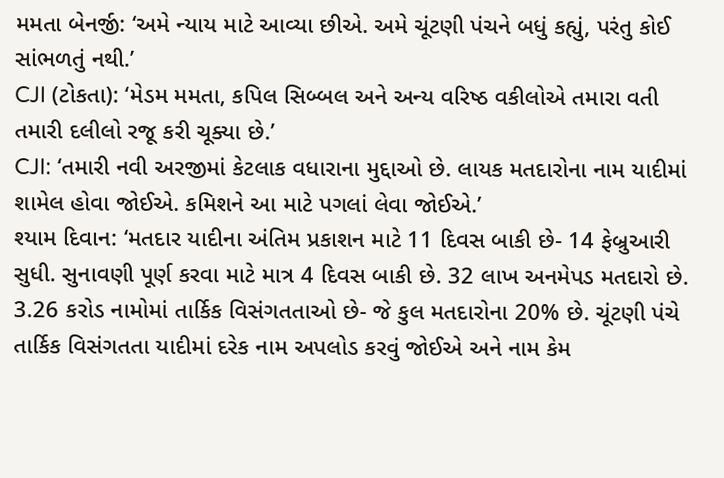મમતા બેનર્જી: ‘અમે ન્યાય માટે આવ્યા છીએ. અમે ચૂંટણી પંચને બધું કહ્યું, પરંતુ કોઈ સાંભળતું નથી.’
CJI (ટોકતા): ‘મેડમ મમતા, કપિલ સિબ્બલ અને અન્ય વરિષ્ઠ વકીલોએ તમારા વતી તમારી દલીલો રજૂ કરી ચૂક્યા છે.’
CJI: ‘તમારી નવી અરજીમાં કેટલાક વધારાના મુદ્દાઓ છે. લાયક મતદારોના નામ યાદીમાં શામેલ હોવા જોઈએ. કમિશને આ માટે પગલાં લેવા જોઈએ.’
શ્યામ દિવાન: ‘મતદાર યાદીના અંતિમ પ્રકાશન માટે 11 દિવસ બાકી છે- 14 ફેબ્રુઆરી સુધી. સુનાવણી પૂર્ણ કરવા માટે માત્ર 4 દિવસ બાકી છે. 32 લાખ અનમેપડ મતદારો છે. 3.26 કરોડ નામોમાં તાર્કિક વિસંગતતાઓ છે- જે કુલ મતદારોના 20% છે. ચૂંટણી પંચે તાર્કિક વિસંગતતા યાદીમાં દરેક નામ અપલોડ કરવું જોઈએ અને નામ કેમ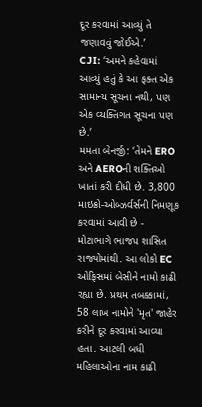દૂર કરવામાં આવ્યું તે જણાવવું જોઈએ.’
CJI: ‘અમને કહેવામાં આવ્યું હતું કે આ ફક્ત એક સામાન્ય સૂચના નથી, પણ એક વ્યક્તિગત સૂચના પણ છે.’
મમતા બેનર્જી: ‘તેમને ERO અને AEROની શક્તિઓ ખાતાં કરી દીધી છે. 3,800 માઇક્રો-ઓબ્ઝર્વર્સની નિમણૂક કરવામાં આવી છે - મોટાભાગે ભાજપ શાસિત રાજ્યોમાંથી. આ લોકો EC ઓફિસમાં બેસીને નામો કાઢી રહ્યા છે. પ્રથમ તબક્કામાં, 58 લાખ નામોને 'મૃત' જાહેર કરીને દૂર કરવામાં આવ્યા હતા. આટલી બધી મહિલાઓના નામ કાઢી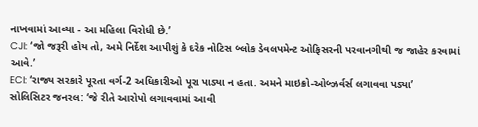નાખવામાં આવ્યા - આ મહિલા વિરોધી છે.’
CJI: ‘જો જરૂરી હોય તો, અમે નિર્દેશ આપીશું કે દરેક નોટિસ બ્લોક ડેવલપમેન્ટ ઓફિસરની પરવાનગીથી જ જાહેર કરવામાં આવે.’
ECI: ‘રાજ્ય સરકારે પૂરતા વર્ગ-2 અધિકારીઓ પૂરા પાડ્યા ન હતા. અમને માઇક્રો-ઓબ્ઝર્વર્સ લગાવવા પડ્યા’
સોલિસિટર જનરલ: ‘જે રીતે આરોપો લગાવવામાં આવી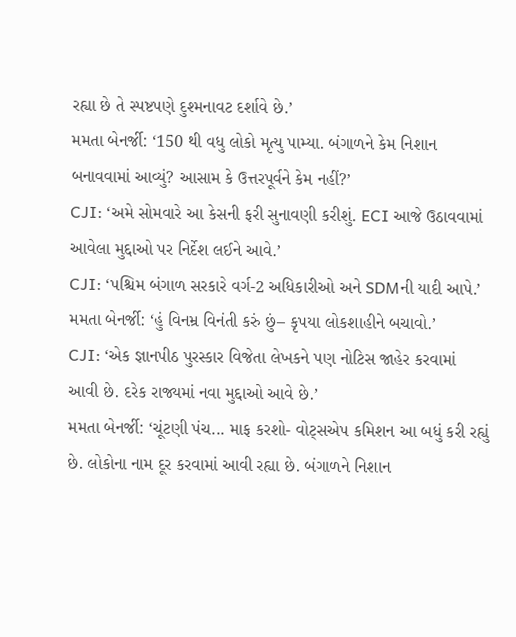રહ્યા છે તે સ્પષ્ટપણે દુશ્મનાવટ દર્શાવે છે.’
મમતા બેનર્જી: ‘150 થી વધુ લોકો મૃત્યુ પામ્યા. બંગાળને કેમ નિશાન બનાવવામાં આવ્યું? આસામ કે ઉત્તરપૂર્વને કેમ નહીં?’
CJI: ‘અમે સોમવારે આ કેસની ફરી સુનાવણી કરીશું. ECI આજે ઉઠાવવામાં આવેલા મુદ્દાઓ પર નિર્દેશ લઈને આવે.’
CJI: ‘પશ્ચિમ બંગાળ સરકારે વર્ગ-2 અધિકારીઓ અને SDMની યાદી આપે.’
મમતા બેનર્જી: ‘હું વિનમ્ર વિનંતી કરું છું– કૃપયા લોકશાહીને બચાવો.’
CJI: ‘એક જ્ઞાનપીઠ પુરસ્કાર વિજેતા લેખકને પણ નોટિસ જાહેર કરવામાં આવી છે. દરેક રાજ્યમાં નવા મુદ્દાઓ આવે છે.’
મમતા બેનર્જી: ‘ચૂંટણી પંચ... માફ કરશો- વોટ્સએપ કમિશન આ બધું કરી રહ્યું છે. લોકોના નામ દૂર કરવામાં આવી રહ્યા છે. બંગાળને નિશાન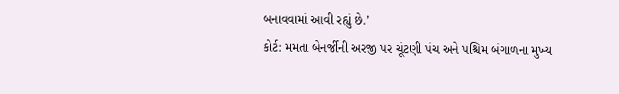બનાવવામાં આવી રહ્યું છે.’
કોર્ટ: મમતા બેનર્જીની અરજી પર ચૂંટણી પંચ અને પશ્ચિમ બંગાળના મુખ્ય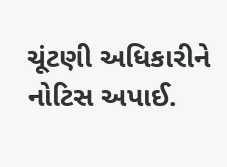ચૂંટણી અધિકારીને નોટિસ અપાઈ.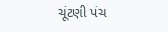ચૂંટણી પંચ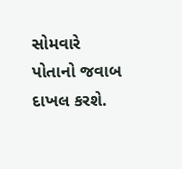સોમવારે પોતાનો જવાબ દાખલ કરશે.